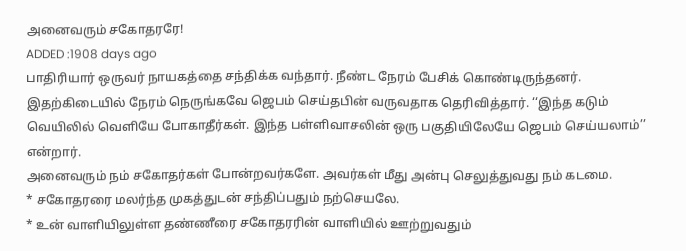அனைவரும் சகோதரரே!
ADDED :1908 days ago
பாதிரியார் ஒருவர் நாயகத்தை சந்திக்க வந்தார். நீண்ட நேரம் பேசிக் கொண்டிருந்தனர். இதற்கிடையில் நேரம் நெருங்கவே ஜெபம் செய்தபின் வருவதாக தெரிவித்தார். ‘‘இந்த கடும் வெயிலில் வெளியே போகாதீர்கள். இந்த பள்ளிவாசலின் ஒரு பகுதியிலேயே ஜெபம் செய்யலாம்’’ என்றார்.
அனைவரும் நம் சகோதர்கள் போன்றவர்களே. அவர்கள் மீது அன்பு செலுத்துவது நம் கடமை.
* சகோதரரை மலர்ந்த முகத்துடன் சந்திப்பதும் நற்செயலே.
* உன் வாளியிலுள்ள தண்ணீரை சகோதரரின் வாளியில் ஊற்றுவதும்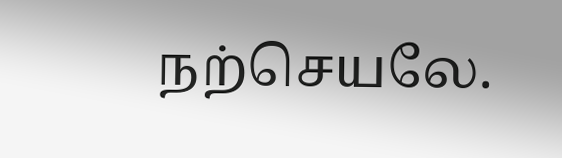நற்செயலே.